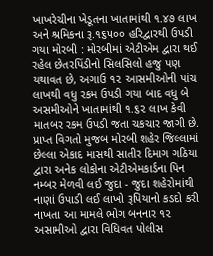ખાખરેચીના ખેડૂતના ખાતામાંથી ૧.૪૭ લાખ અને શ્રમિકના રૂ.૧૬૫૦૦ હરિદ્વારથી ઉપડી ગયા મોરબી : મોરબીમાં એટીએમ દ્વારા થઈ રહેલ છેતરપિંડીનો સિલસિલો હજુ પણ યથાવત છે, અગાઉ ૧૨ આસમીઓની પાંચ લાખથી વધુ રકમ ઉપડી ગયા બાદ વધુ બે અસમીઓને ખાતામાંથી ૧.૬૨ લાખ કેવી માતબર રકમ ઉપડી જતા ચકચાર જાગી છે. પ્રાપ્ત વિગતો મુજબ મોરબી શહેર જિલ્લામાં છેલ્લા એકાદ માસથી સાતીર દિમાગ ગઠિયા દ્વારા અનેક લોકોના એટીએમકાર્ડના પિન નમ્બર મેળવી લઈ જુદા - જુદા શહેરોમાંથી નાણાં ઉપાડી લઈ લાખો રૂપિયાનો કડદો કરી નાખતા આ મામલે ભોગ બનનાર ૧૨ અસામીઓ દ્વારા વિધિવત પોલીસ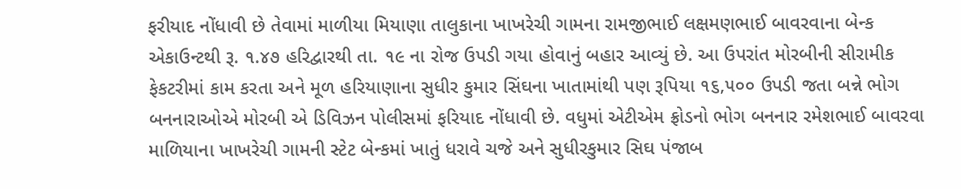ફરીયાદ નોંધાવી છે તેવામાં માળીયા મિયાણા તાલુકાના ખાખરેચી ગામના રામજીભાઈ લક્ષમણભાઈ બાવરવાના બેન્ક એકાઉન્ટથી રૂ. ૧.૪૭ હરિદ્વારથી તા. ૧૯ ના રોજ ઉપડી ગયા હોવાનું બહાર આવ્યું છે. આ ઉપરાંત મોરબીની સીરામીક ફેકટરીમાં કામ કરતા અને મૂળ હરિયાણાના સુધીર કુમાર સિંઘના ખાતામાંથી પણ રૂપિયા ૧૬,૫૦૦ ઉપડી જતા બન્ને ભોગ બનનારાઓએ મોરબી એ ડિવિઝન પોલીસમાં ફરિયાદ નોંધાવી છે. વધુમાં એટીએમ ફ્રોડનો ભોગ બનનાર રમેશભાઈ બાવરવા માળિયાના ખાખરેચી ગામની સ્ટેટ બેન્કમાં ખાતું ધરાવે ચજે અને સુધીરકુમાર સિઘ પંજાબ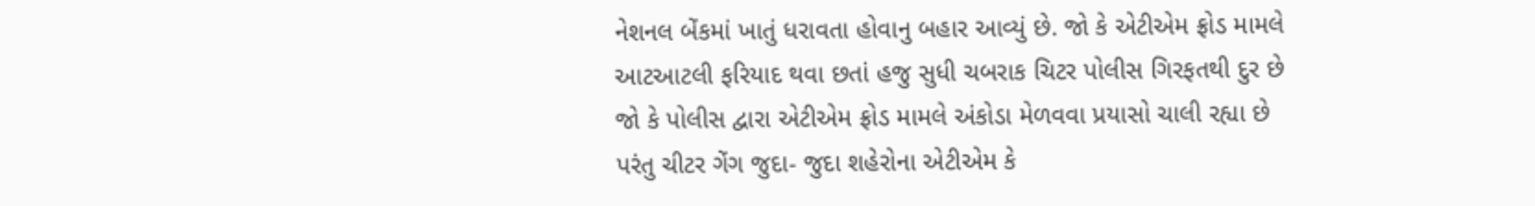નેશનલ બેંકમાં ખાતું ધરાવતા હોવાનુ બહાર આવ્યું છે. જો કે એટીએમ ફ્રોડ મામલે આટઆટલી ફરિયાદ થવા છતાં હજુ સુધી ચબરાક ચિટર પોલીસ ગિરફતથી દુર છે જો કે પોલીસ દ્વારા એટીએમ ફ્રોડ મામલે અંકોડા મેળવવા પ્રયાસો ચાલી રહ્યા છે પરંતુ ચીટર ગેંગ જુદા- જુદા શહેરોના એટીએમ કે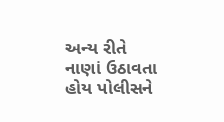અન્ય રીતે નાણાં ઉઠાવતા હોય પોલીસને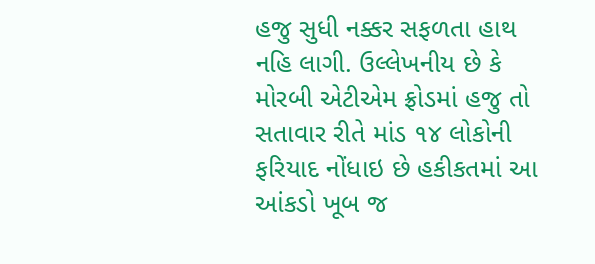હજુ સુધી નક્કર સફળતા હાથ નહિ લાગી. ઉલ્લેખનીય છે કે મોરબી એટીએમ ફ્રોડમાં હજુ તો સતાવાર રીતે માંડ ૧૪ લોકોની ફરિયાદ નોંધાઇ છે હકીકતમાં આ આંકડો ખૂબ જ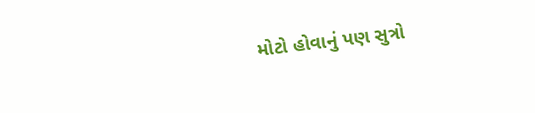મોટો હોવાનું પણ સુત્રો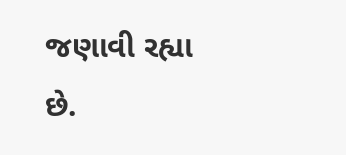જણાવી રહ્યા છે.